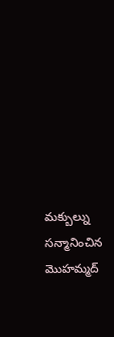మక్బుల్ను సన్మానించిన మొహమ్మద్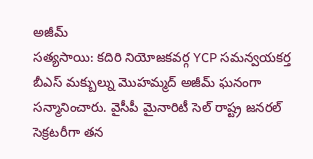అజీమ్
సత్యసాయి: కదిరి నియోజకవర్గ YCP సమన్వయకర్త బీఎస్ మక్బుల్ను మొహమ్మద్ అజీమ్ ఘనంగా సన్మానించారు. వైసీపీ మైనారిటీ సెల్ రాష్ట్ర జనరల్ సెక్రటరీగా తన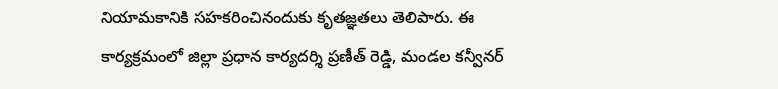నియామకానికి సహకరించినందుకు కృతజ్ఞతలు తెలిపారు. ఈ కార్యక్రమంలో జిల్లా ప్రధాన కార్యదర్శి ప్రణీత్ రెడ్డి, మండల కన్వీనర్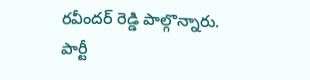రవీందర్ రెడ్డి పాల్గొన్నారు. పార్టీ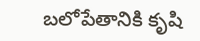బలోపేతానికి కృషి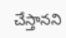చేస్తానని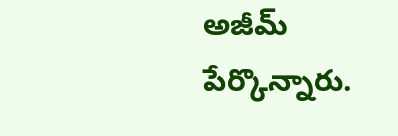అజీమ్ పేర్కొన్నారు.